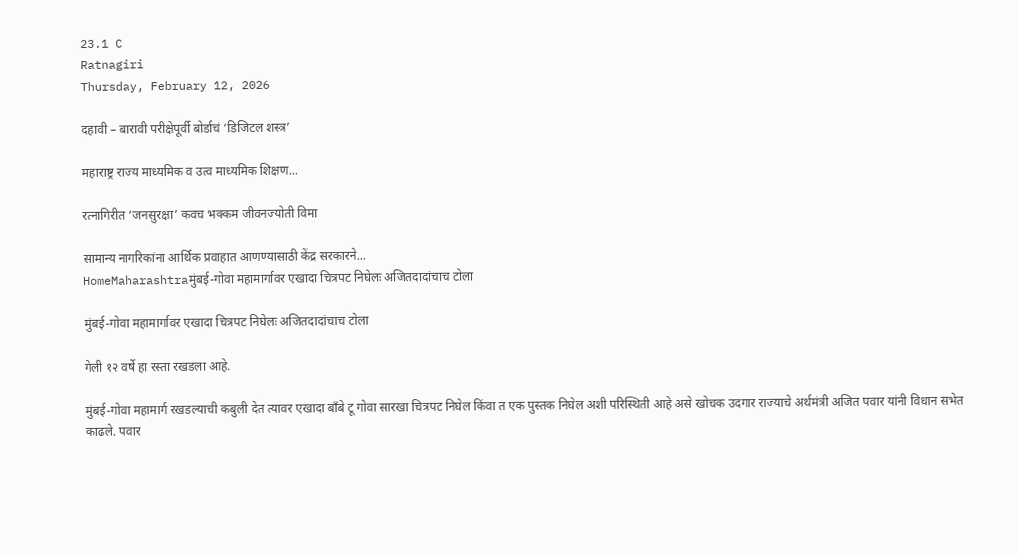23.1 C
Ratnagiri
Thursday, February 12, 2026

दहावी – बारावी परीक्षेपूर्वी बोर्डाचं ‘डिजिटल शस्त्र’

महाराष्ट्र राज्य माध्यमिक व उत्व माध्यमिक शिक्षण...

रत्नागिरीत ‘जनसुरक्षा’ कवच भक्कम जीवनज्योती विमा

सामान्य नागरिकांना आर्थिक प्रवाहात आणण्यासाठी केंद्र सरकारने...
HomeMaharashtraमुंबई-गोवा महामार्गावर एखादा चित्रपट निघेलः अजितदादांचाच टोला

मुंबई-गोवा महामार्गावर एखादा चित्रपट निघेलः अजितदादांचाच टोला

गेली १२ वर्षे हा रस्ता रखडला आहे.

मुंबई-गोवा महामार्ग रखडल्याची कबुली देत त्यावर एखादा बाँबे टू गोवा सारखा चित्रपट निघेल किंवा त एक पुस्तक निघेल अशी परिस्थिती आहे असे खोचक उदगार राज्याचे अर्थमंत्री अजित पवार यांनी विधान सभेत काढले. पवार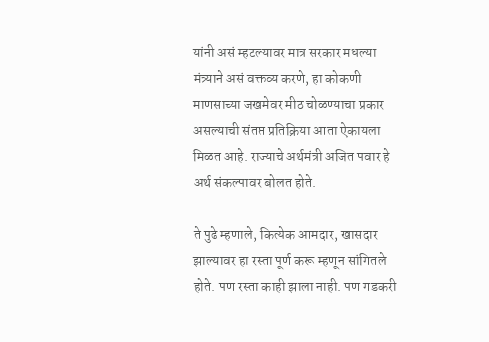यांनी असं म्हटल्यावर मात्र सरकार मधल्या मंत्र्याने असं वक्तव्य करणे, हा कोकणी माणसाच्या जखमेवर मीठ चोळण्याचा प्रकार असल्याची संतप्त प्रतिक्रिया आता ऐकायला मिळत आहे. राज्याचे अर्थमंत्री अजित पवार हे अर्थ संकल्पावर बोलत होते.

ते पुढे म्हणाले, कित्येक आमदार, खासदार झाल्यावर हा रस्ता पूर्ण करू म्हणून सांगितले होते. पण रस्ता काही झाला नाही. पण गडकरी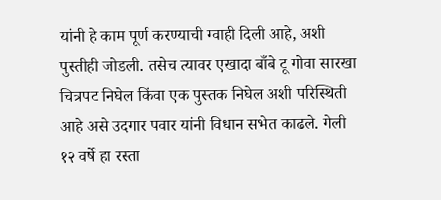यांनी हे काम पूर्ण करण्याची ग्वाही दिली आहे, अशी पुस्तीही जोडली. तसेच त्यावर एखादा बाँबे टू गोवा सारखा चित्रपट निघेल किंवा एक पुस्तक निघेल अशी परिस्थिती आहे असे उदगार पवार यांनी विधान सभेत काढले. गेली १२ वर्षे हा रस्ता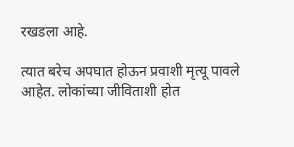रखडला आहे.

त्यात बरेच अपघात होऊन प्रवाशी मृत्यू पावले आहेत. लोकांच्या जीविताशी होत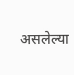असलेल्या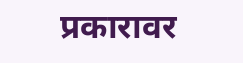प्रकारावर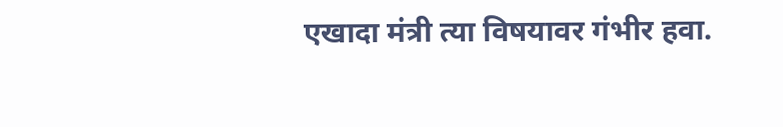एखादा मंत्री त्या विषयावर गंभीर हवा.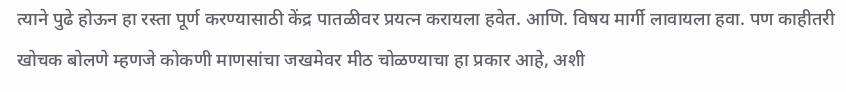त्याने पुढे होऊन हा रस्ता पूर्ण करण्यासाठी केंद्र पातळीवर प्रयत्न करायला हवेत. आणि. विषय मार्गी लावायला हवा. पण काहीतरी खोचक बोलणे म्हणजे कोकणी माणसांचा जखमेवर मीठ चोळण्याचा हा प्रकार आहे, अशी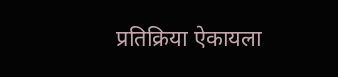प्रतिक्रिया ऐकायला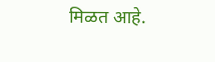मिळत आहे.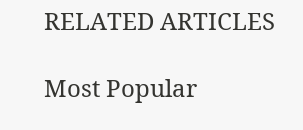RELATED ARTICLES

Most Popular